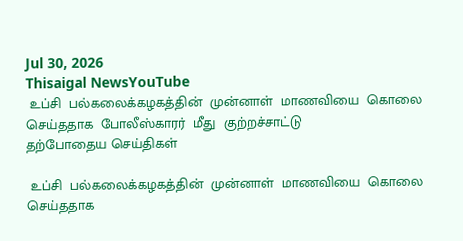Jul 30, 2026
Thisaigal NewsYouTube
 உப்சி  பல்கலைக்கழகத்தின்  முன்னாள்  மாணவியை  கொலை  செய்ததாக  போலீஸ்காரர்  மீது  குற்றச்சாட்டு
தற்போதைய செய்திகள்

 உப்சி  பல்கலைக்கழகத்தின்  முன்னாள்  மாணவியை  கொலை  செய்ததாக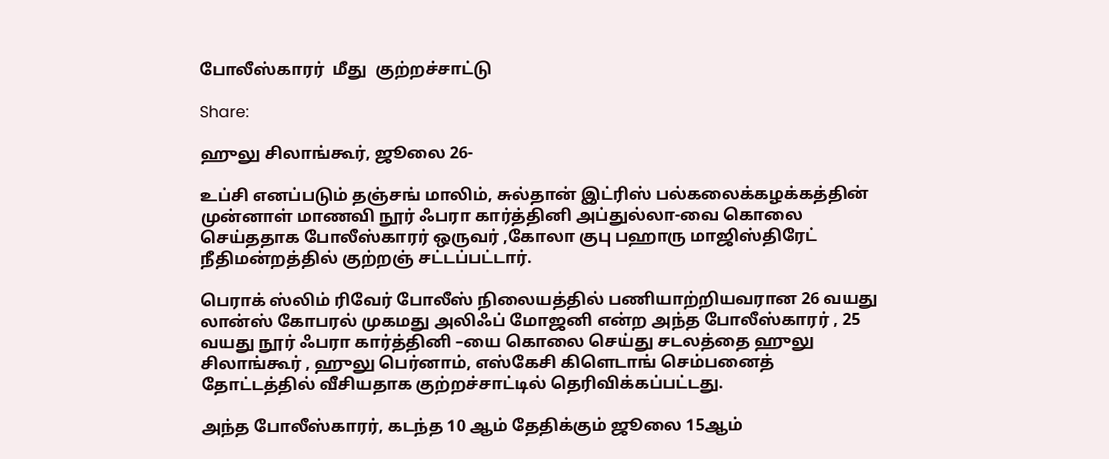போலீஸ்காரர்  மீது  குற்றச்சாட்டு

Share:

ஹுலு சிலாங்கூர், ஜூலை 26-

உப்சி எனப்படும் தஞ்சங் மாலிம், சுல்தான் இட்ரிஸ் பல்கலைக்கழக்கத்தின் முன்னாள் மாணவி நூர் ஃபரா கார்த்தினி அப்துல்லா-வை கொலை செய்ததாக போலீஸ்காரர் ஒருவர் ,கோலா குபு பஹாரு மாஜிஸ்திரேட் நீதிமன்றத்தில் குற்றஞ் சட்டப்பட்டார்.

பெராக் ஸ்லிம் ரிவேர் போலீஸ் நிலையத்தில் பணியாற்றியவரான 26 வயது லான்ஸ் கோபரல் முகமது அலிஃப் மோஜனி என்ற அந்த போலீஸ்காரர் , 25 வயது நூர் ஃபரா கார்த்தினி –யை கொலை செய்து சடலத்தை ஹுலு சிலாங்கூர் , ஹுலு பெர்னாம், எஸ்கேசி கிளெடாங் செம்பனைத் தோட்டத்தில் வீசியதாக குற்றச்சாட்டில் தெரிவிக்கப்பட்டது.

அந்த போலீஸ்காரர், கடந்த 10 ஆம் தேதிக்கும் ஜூலை 15ஆம்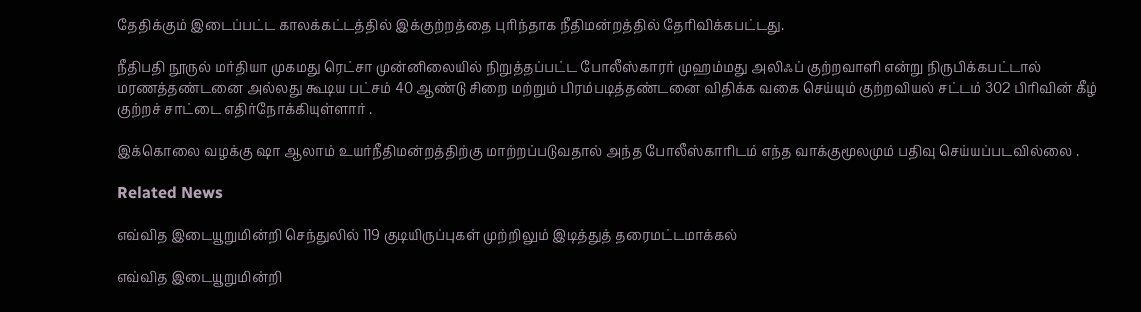தேதிக்கும் இடைப்பட்ட காலக்கட்டத்தில் இக்குற்றத்தை புரிந்தாக நீதிமன்றத்தில் தேரிவிக்கபட்டது.

நீதிபதி நூருல் மர்தியா முகமது ரெட்சா முன்னிலையில் நிறுத்தப்பட்ட போலீஸ்காரர் முஹம்மது அலிஃப் குற்றவாளி என்று நிருபிக்கபட்டால் மரணத்தண்டனை அல்லது கூடிய பட்சம் 40 ஆண்டு சிறை மற்றும் பிரம்படித்தண்டனை விதிக்க வகை செய்யும் குற்றவியல் சட்டம் 302 பிரிவின் கீழ் குற்றச் சாட்டை எதிர்நோக்கியுள்ளார் .

இக்கொலை வழக்கு ஷா ஆலாம் உயர்நீதிமன்றத்திற்கு மாற்றப்படுவதால் அந்த போலீஸ்காரிடம் எந்த வாக்குமூலமும் பதிவு செய்யப்படவில்லை .

Related News

எவ்வித இடையூறுமின்றி செந்துலில் 119 குடியிருப்புகள் முற்றிலும் இடித்துத் தரைமட்டமாக்கல்

எவ்வித இடையூறுமின்றி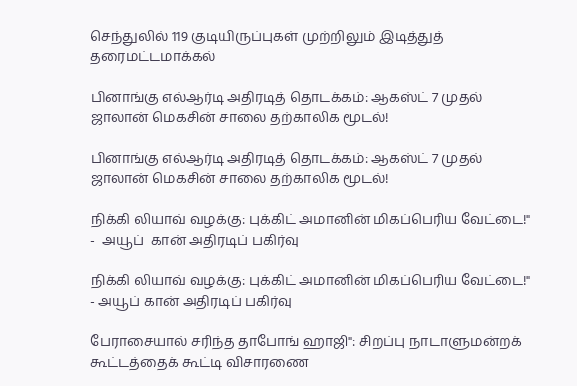செந்துலில் 119 குடியிருப்புகள் முற்றிலும் இடித்துத் தரைமட்டமாக்கல்

பினாங்கு எல்ஆர்டி அதிரடித் தொடக்கம்: ஆகஸ்ட் 7 முதல் ஜாலான் மெகசின் சாலை தற்காலிக மூடல்!

பினாங்கு எல்ஆர்டி அதிரடித் தொடக்கம்: ஆகஸ்ட் 7 முதல் ஜாலான் மெகசின் சாலை தற்காலிக மூடல்!

நிக்கி லியாவ் வழக்கு: புக்கிட் அமானின் மிகப்பெரிய வேட்டை!" -  அயூப்  கான் அதிரடிப் பகிர்வு

நிக்கி லியாவ் வழக்கு: புக்கிட் அமானின் மிகப்பெரிய வேட்டை!" - அயூப் கான் அதிரடிப் பகிர்வு

பேராசையால் சரிந்த தாபோங் ஹாஜி": சிறப்பு நாடாளுமன்றக் கூட்டத்தைக் கூட்டி விசாரணை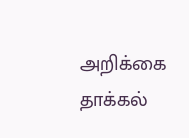அறிக்கை தாக்கல்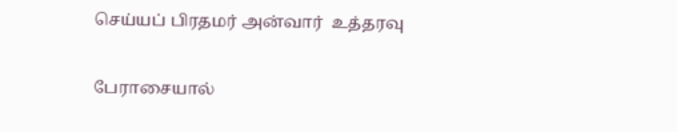செய்யப் பிரதமர் அன்வார்  உத்தரவு

பேராசையால்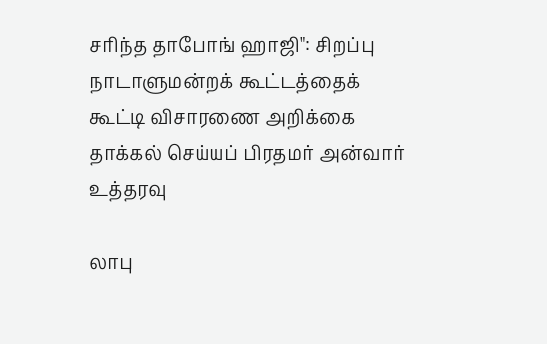சரிந்த தாபோங் ஹாஜி": சிறப்பு நாடாளுமன்றக் கூட்டத்தைக் கூட்டி விசாரணை அறிக்கை தாக்கல் செய்யப் பிரதமர் அன்வார் உத்தரவு

லாபு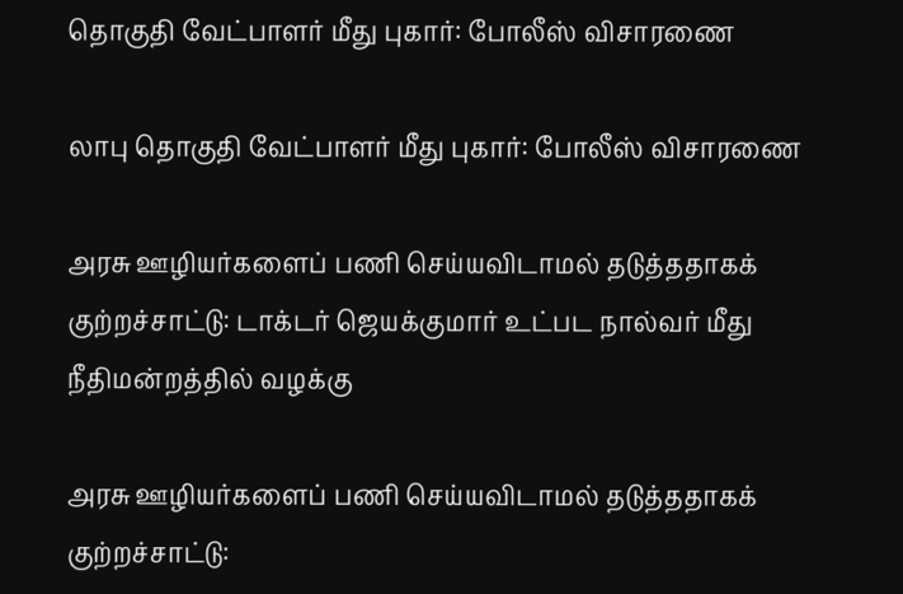தொகுதி வேட்பாளர் மீது புகார்: போலீஸ் விசாரணை

லாபு தொகுதி வேட்பாளர் மீது புகார்: போலீஸ் விசாரணை

அரசு ஊழியர்களைப் பணி செய்யவிடாமல் தடுத்ததாகக் குற்றச்சாட்டு: டாக்டர் ஜெயக்குமார் உட்பட நால்வர் மீது நீதிமன்றத்தில் வழக்கு

அரசு ஊழியர்களைப் பணி செய்யவிடாமல் தடுத்ததாகக் குற்றச்சாட்டு: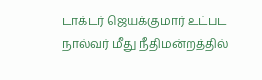டாக்டர் ஜெயக்குமார் உட்பட நால்வர் மீது நீதிமன்றத்தில்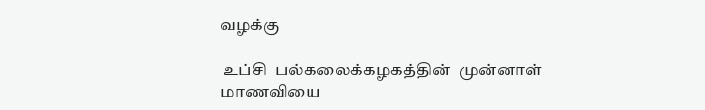வழக்கு

 உப்சி  பல்கலைக்கழகத்தின்  முன்னாள்  மாணவியை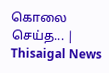கொலை  செய்த... | Thisaigal News